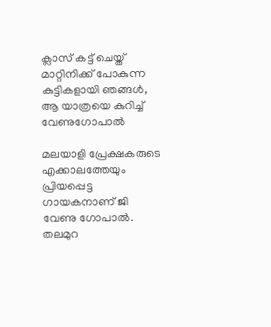ക്ലാസ് കട്ട് ചെയ്ത് മാറ്റിനിക്ക് പോകുന്ന കുട്ടികളായി ഞങ്ങൾ, ആ യാത്രയെ കുറിച്ച് വേണുഗോപാൽ

മലയാളി പ്രേക്ഷകരുടെ എക്കാലത്തേയും പ്രിയപ്പെട്ട ഗായകനാണ് ജി വേണു ഗോപാൽ. തലമുറ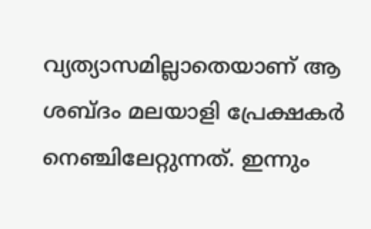വ്യത്യാസമില്ലാതെയാണ് ആ ശബ്ദം മലയാളി പ്രേക്ഷകർ നെഞ്ചിലേറ്റുന്നത്. ഇന്നും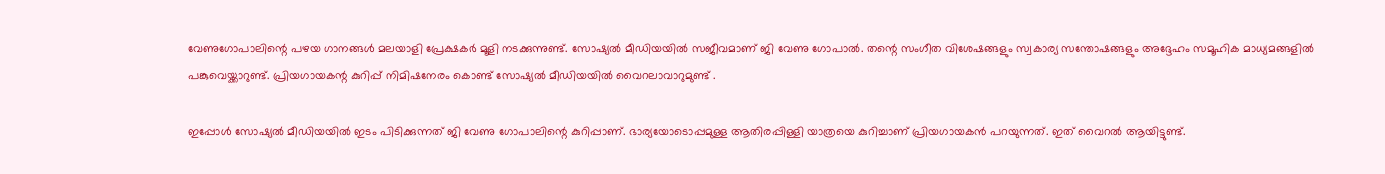വേണുഗോപാലിന്റെ പഴയ ഗാനങ്ങൾ മലയാളി പ്രേക്ഷകർ മൂളി നടക്കുന്നുണ്ട്. സോഷ്യൽ മീഡിയയിൽ സജീവമാണ് ജി വേണു ഗോപാൽ. തന്റെ സംഗീത വിശേഷങ്ങളും സ്വകാര്യ സന്തോഷങ്ങളും അദ്ദേഹം സമൂഹിക മാധ്യമങ്ങളിൽ പങ്കുവെയ്ക്കാറുണ്ട്. പ്രിയഗായകന്റ കുറിപ്പ് നിമിഷനേരം കൊണ്ട് സോഷ്യൽ മീഡിയയിൽ വൈറലാവാറുമുണ്ട് .

ഇപ്പോൾ സോഷ്യൽ മീഡിയയിൽ ഇ‍ടം പിടിക്കുന്നത് ജി വേണു ഗോപാലിന്റെ കുറിപ്പാണ്. ഭാര്യയോടൊപ്പമുള്ള ആതിരപ്പിള്ളി യാത്രയെ കുറിച്ചാണ് പ്രിയഗായകൻ പറയുന്നത്. ഇത് വൈറൽ ആയിട്ടുണ്ട്.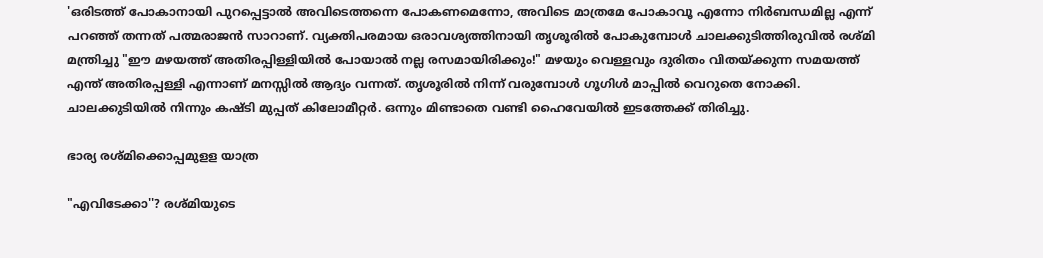'ഒരിടത്ത് പോകാനായി പുറപ്പെട്ടാൽ അവിടെത്തന്നെ പോകണമെന്നോ, അവിടെ മാത്രമേ പോകാവൂ എന്നോ നിർബന്ധമില്ല എന്ന് പറഞ്ഞ് തന്നത് പത്മരാജൻ സാറാണ്. വ്യക്തിപരമായ ഒരാവശ്യത്തിനായി തൃശൂരിൽ പോകുമ്പോൾ ചാലക്കുടിത്തിരുവിൽ രശ്മി മന്ത്രിച്ചു "ഈ മഴയത്ത് അതിരപ്പിള്ളിയിൽ പോയാൽ നല്ല രസമായിരിക്കും!" മഴയും വെള്ളവും ദുരിതം വിതയ്ക്കുന്ന സമയത്ത് എന്ത് അതിരപ്പള്ളി എന്നാണ് മനസ്സിൽ ആദ്യം വന്നത്. തൃശൂരിൽ നിന്ന് വരുമ്പോൾ ഗൂഗിൾ മാപ്പിൽ വെറുതെ നോക്കി. ചാലക്കുടിയിൽ നിന്നും കഷ്ടി മുപ്പത് കിലോമീറ്റർ. ഒന്നും മിണ്ടാതെ വണ്ടി ഹൈവേയിൽ ഇടത്തേക്ക് തിരിച്ചു.

ഭാര്യ രശ്മിക്കൊപ്പമുളള യാത്ര

"എവിടേക്കാ''? രശ്മിയുടെ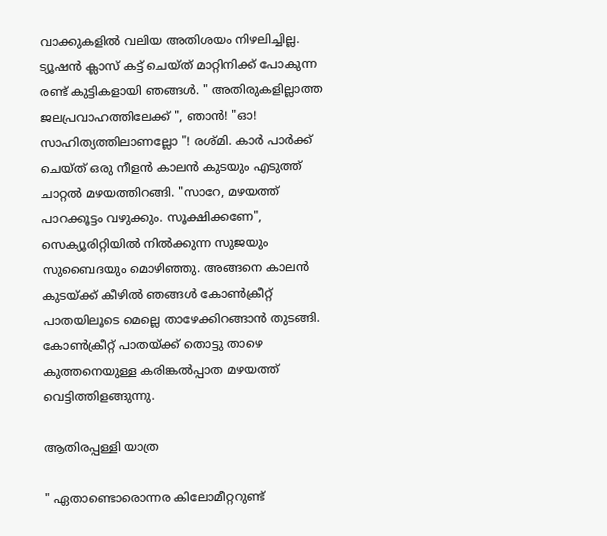വാക്കുകളിൽ വലിയ അതിശയം നിഴലിച്ചില്ല. ട്യൂഷൻ ക്ലാസ് കട്ട് ചെയ്ത് മാറ്റിനിക്ക് പോകുന്ന രണ്ട് കുട്ടികളായി ഞങ്ങൾ. " അതിരുകളില്ലാത്ത ജലപ്രവാഹത്തിലേക്ക് ", ഞാൻ! "ഓ! സാഹിത്യത്തിലാണല്ലോ "! രശ്മി. കാർ പാർക്ക് ചെയ്ത് ഒരു നീളൻ കാലൻ കുടയും എടുത്ത് ചാറ്റൽ മഴയത്തിറങ്ങി. "സാറേ, മഴയത്ത് പാറക്കൂട്ടം വഴുക്കും. സൂക്ഷിക്കണേ", സെക്യൂരിറ്റിയിൽ നിൽക്കുന്ന സുജയും സുബൈദയും മൊഴിഞ്ഞു. അങ്ങനെ കാലൻ കുടയ്ക്ക് കീഴിൽ ഞങ്ങൾ കോൺക്രീറ്റ് പാതയിലൂടെ മെല്ലെ താഴേക്കിറങ്ങാൻ തുടങ്ങി. കോൺക്രീറ്റ് പാതയ്ക്ക് തൊട്ടു താഴെ കുത്തനെയുള്ള കരിങ്കൽപ്പാത മഴയത്ത് വെട്ടിത്തിളങ്ങുന്നു.

ആതിരപ്പള്ളി യാത്ര

" ഏതാണ്ടൊരൊന്നര കിലോമീറ്ററുണ്ട്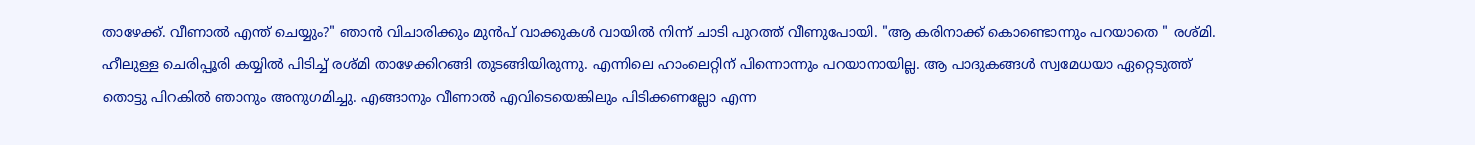താഴേക്ക്. വീണാൽ എന്ത് ചെയ്യും?" ഞാൻ വിചാരിക്കും മുൻപ് വാക്കുകൾ വായിൽ നിന്ന് ചാടി പുറത്ത് വീണുപോയി. "ആ കരിനാക്ക് കൊണ്ടൊന്നും പറയാതെ " രശ്മി. ഹീലുള്ള ചെരിപ്പൂരി കയ്യിൽ പിടിച്ച് രശ്മി താഴേക്കിറങ്ങി തുടങ്ങിയിരുന്നു. എന്നിലെ ഹാംലെറ്റിന് പിന്നൊന്നും പറയാനായില്ല. ആ പാദുകങ്ങൾ സ്വമേധയാ ഏറ്റെടുത്ത് തൊട്ടു പിറകിൽ ഞാനും അനുഗമിച്ചു. എങ്ങാനും വീണാൽ എവിടെയെങ്കിലും പിടിക്കണല്ലോ എന്ന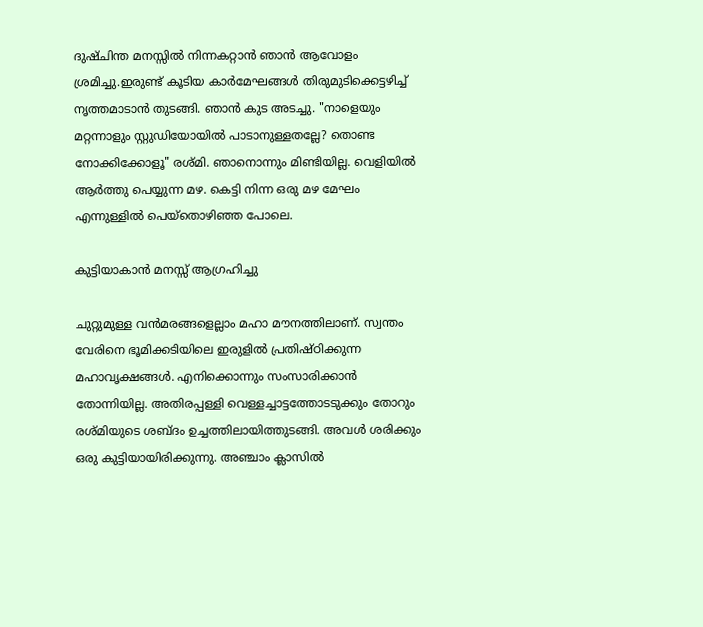ദുഷ്ചിന്ത മനസ്സിൽ നിന്നകറ്റാൻ ഞാൻ ആവോളം ശ്രമിച്ചു.ഇരുണ്ട്‌ കൂടിയ കാർമേഘങ്ങൾ തിരുമുടിക്കെട്ടഴിച്ച് നൃത്തമാടാൻ തുടങ്ങി. ഞാൻ കുട അടച്ചു. "നാളെയും മറ്റന്നാളും സ്റ്റുഡിയോയിൽ പാടാനുള്ളതല്ലേ? തൊണ്ട നോക്കിക്കോളൂ" രശ്മി. ഞാനൊന്നും മിണ്ടിയില്ല. വെളിയിൽ ആർത്തു പെയ്യുന്ന മഴ. കെട്ടി നിന്ന ഒരു മഴ മേഘം എന്നുള്ളിൽ പെയ്തൊഴിഞ്ഞ പോലെ.

കുട്ടിയാകാൻ മനസ്സ് ആഗ്രഹിച്ചു

ചുറ്റുമുള്ള വൻമരങ്ങളെല്ലാം മഹാ മൗനത്തിലാണ്. സ്വന്തം വേരിനെ ഭൂമിക്കടിയിലെ ഇരുളിൽ പ്രതിഷ്ഠിക്കുന്ന മഹാവൃക്ഷങ്ങൾ. എനിക്കൊന്നും സംസാരിക്കാൻ തോന്നിയില്ല. അതിരപ്പള്ളി വെള്ളച്ചാട്ടത്തോടടുക്കും തോറും രശ്മിയുടെ ശബ്‍ദം ഉച്ചത്തിലായിത്തുടങ്ങി. അവൾ ശരിക്കും ഒരു കുട്ടിയായിരിക്കുന്നു. അഞ്ചാം ക്ലാസിൽ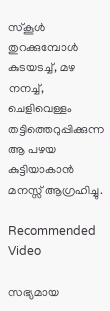സ്കൂൾ തുറക്കുമ്പോൾ കുടയടച്ച്‌, മഴ നനച്ച്, ചെളിവെള്ളം തട്ടിത്തെറുപ്പിക്കുന്ന ആ പഴയ കുട്ടിയാകാൻ മനസ്സ് ആഗ്രഹിച്ചു.

Recommended Video

സഭ്യമായ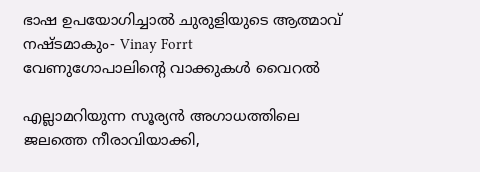ഭാഷ ഉപയോഗിച്ചാല്‍ ചുരുളിയുടെ ആത്മാവ് നഷ്ടമാകും- Vinay Forrt
വേണുഗോപാലിന്റെ വാക്കുകൾ വൈറൽ

എല്ലാമറിയുന്ന സൂര്യൻ അഗാധത്തിലെ ജലത്തെ നീരാവിയാക്കി,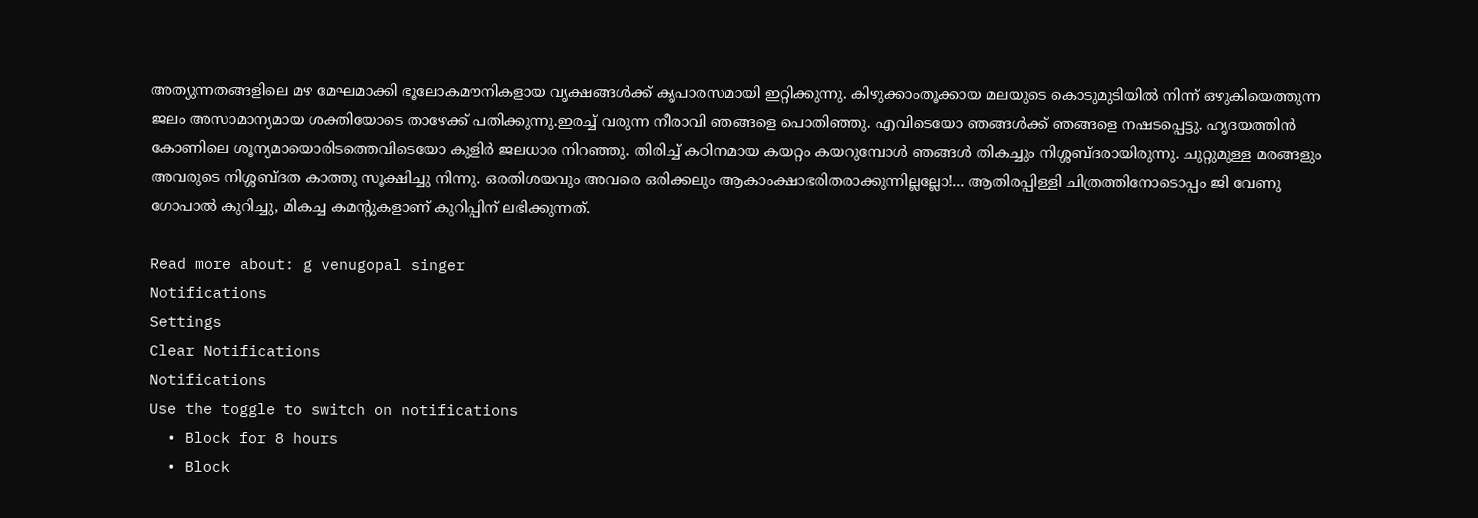അത്യുന്നതങ്ങളിലെ മഴ മേഘമാക്കി ഭൂലോകമൗനികളായ വൃക്ഷങ്ങൾക്ക് കൃപാരസമായി ഇറ്റിക്കുന്നു. കിഴുക്കാംതൂക്കായ മലയുടെ കൊടുമുടിയിൽ നിന്ന് ഒഴുകിയെത്തുന്ന ജലം അസാമാന്യമായ ശക്തിയോടെ താഴേക്ക് പതിക്കുന്നു.ഇരച്ച് വരുന്ന നീരാവി ഞങ്ങളെ പൊതിഞ്ഞു. എവിടെയോ ഞങ്ങൾക്ക് ഞങ്ങളെ നഷടപ്പെട്ടു. ഹൃദയത്തിൻ കോണിലെ ശൂന്യമായൊരിടത്തെവിടെയോ കുളിർ ജലധാര നിറഞ്ഞു. തിരിച്ച് കഠിനമായ കയറ്റം കയറുമ്പോൾ ഞങ്ങൾ തികച്ചും നിശ്ശബ്ദരായിരുന്നു. ചുറ്റുമുള്ള മരങ്ങളും അവരുടെ നിശ്ശബ്ദത കാത്തു സൂക്ഷിച്ചു നിന്നു. ഒരതിശയവും അവരെ ഒരിക്കലും ആകാംക്ഷാഭരിതരാക്കുന്നില്ലല്ലോ!... ആതിരപ്പിള്ളി ചിത്രത്തിനോടൊപ്പം ജി വേണു ഗോപാൽ കുറിച്ചു, മികച്ച കമന്റുകളാണ് കുറിപ്പിന് ലഭിക്കുന്നത്.

Read more about: g venugopal singer
Notifications
Settings
Clear Notifications
Notifications
Use the toggle to switch on notifications
  • Block for 8 hours
  • Block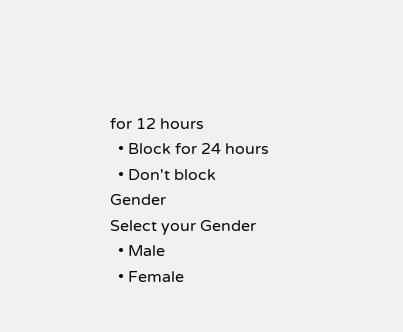for 12 hours
  • Block for 24 hours
  • Don't block
Gender
Select your Gender
  • Male
  • Female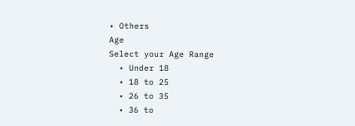• Others
Age
Select your Age Range
  • Under 18
  • 18 to 25
  • 26 to 35
  • 36 to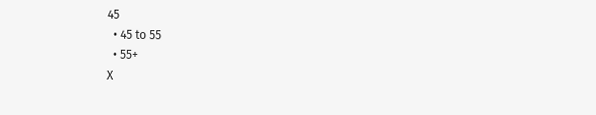45
  • 45 to 55
  • 55+
X